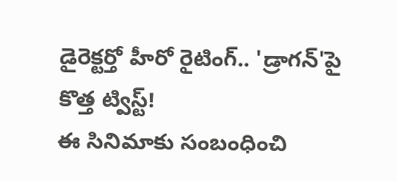డైరెక్టర్తో హీరో రైటింగ్.. 'డ్రాగన్'పై కొత్త ట్విస్ట్!
ఈ సినిమాకు సంబంధించి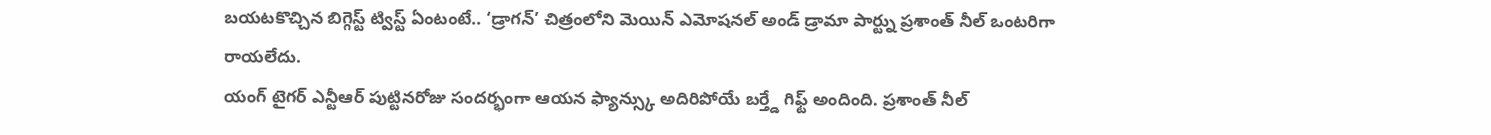బయటకొచ్చిన బిగ్గెస్ట్ ట్విస్ట్ ఏంటంటే.. ‘డ్రాగన్’ చిత్రంలోని మెయిన్ ఎమోషనల్ అండ్ డ్రామా పార్ట్ను ప్రశాంత్ నీల్ ఒంటరిగా రాయలేదు.
యంగ్ టైగర్ ఎన్టీఆర్ పుట్టినరోజు సందర్భంగా ఆయన ఫ్యాన్స్కు అదిరిపోయే బర్త్డే గిఫ్ట్ అందింది. ప్రశాంత్ నీల్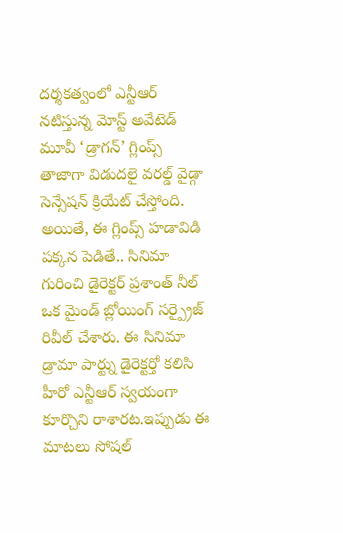దర్శకత్వంలో ఎన్టీఆర్ నటిస్తున్న మోస్ట్ అవేటెడ్ మూవీ ‘డ్రాగన్’ గ్లింప్స్ తాజాగా విడుదలై వరల్డ్ వైడ్గా సెన్సేషన్ క్రియేట్ చేస్తోంది. అయితే, ఈ గ్లింప్స్ హడావిడి పక్కన పెడితే.. సినిమా గురించి డైరెక్టర్ ప్రశాంత్ నీల్ ఒక మైండ్ బ్లోయింగ్ సర్ప్రైజ్ రివీల్ చేశారు. ఈ సినిమా డ్రామా పార్ట్ను డైరెక్టర్తో కలిసి హీరో ఎన్టీఆర్ స్వయంగా కూర్చొని రాశారట.ఇప్పుడు ఈ మాటలు సోషల్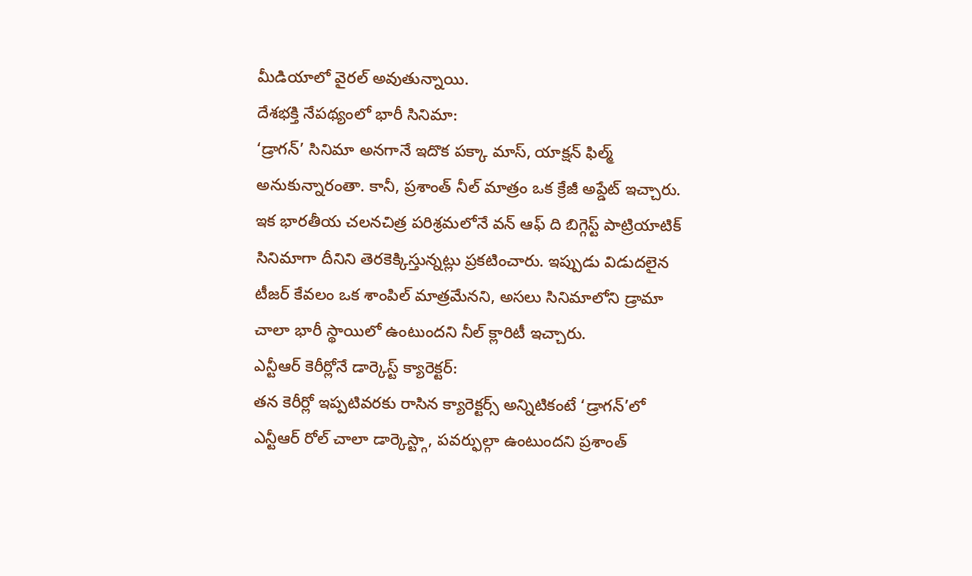మీడియాలో వైరల్ అవుతున్నాయి.
దేశభక్తి నేపథ్యంలో భారీ సినిమా:
‘డ్రాగన్’ సినిమా అనగానే ఇదొక పక్కా మాస్, యాక్షన్ ఫిల్మ్ అనుకున్నారంతా. కానీ, ప్రశాంత్ నీల్ మాత్రం ఒక క్రేజీ అప్డేట్ ఇచ్చారు. ఇక భారతీయ చలనచిత్ర పరిశ్రమలోనే వన్ ఆఫ్ ది బిగ్గెస్ట్ పాట్రియాటిక్ సినిమాగా దీనిని తెరకెక్కిస్తున్నట్లు ప్రకటించారు. ఇప్పుడు విడుదలైన టీజర్ కేవలం ఒక శాంపిల్ మాత్రమేనని, అసలు సినిమాలోని డ్రామా చాలా భారీ స్థాయిలో ఉంటుందని నీల్ క్లారిటీ ఇచ్చారు.
ఎన్టీఆర్ కెరీర్లోనే డార్కెస్ట్ క్యారెక్టర్:
తన కెరీర్లో ఇప్పటివరకు రాసిన క్యారెక్టర్స్ అన్నిటికంటే ‘డ్రాగన్’లో ఎన్టీఆర్ రోల్ చాలా డార్కెస్ట్గా, పవర్ఫుల్గా ఉంటుందని ప్రశాంత్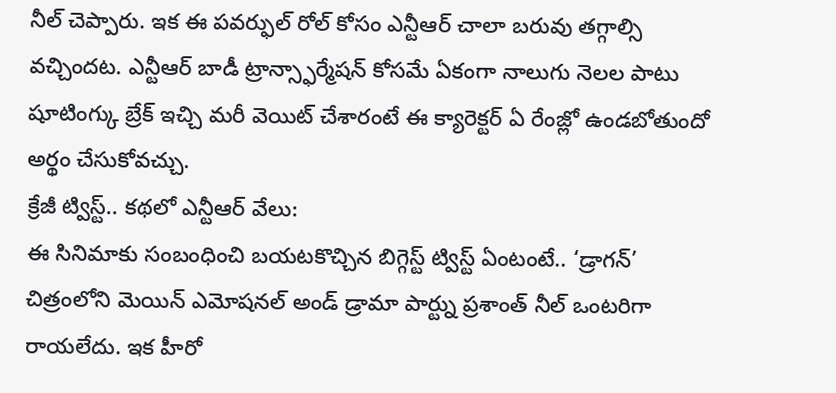నీల్ చెప్పారు. ఇక ఈ పవర్ఫుల్ రోల్ కోసం ఎన్టీఆర్ చాలా బరువు తగ్గాల్సి వచ్చిందట. ఎన్టీఆర్ బాడీ ట్రాన్స్ఫార్మేషన్ కోసమే ఏకంగా నాలుగు నెలల పాటు షూటింగ్కు బ్రేక్ ఇచ్చి మరీ వెయిట్ చేశారంటే ఈ క్యారెక్టర్ ఏ రేంజ్లో ఉండబోతుందో అర్థం చేసుకోవచ్చు.
క్రేజీ ట్విస్ట్.. కథలో ఎన్టీఆర్ వేలు:
ఈ సినిమాకు సంబంధించి బయటకొచ్చిన బిగ్గెస్ట్ ట్విస్ట్ ఏంటంటే.. ‘డ్రాగన్’ చిత్రంలోని మెయిన్ ఎమోషనల్ అండ్ డ్రామా పార్ట్ను ప్రశాంత్ నీల్ ఒంటరిగా రాయలేదు. ఇక హీరో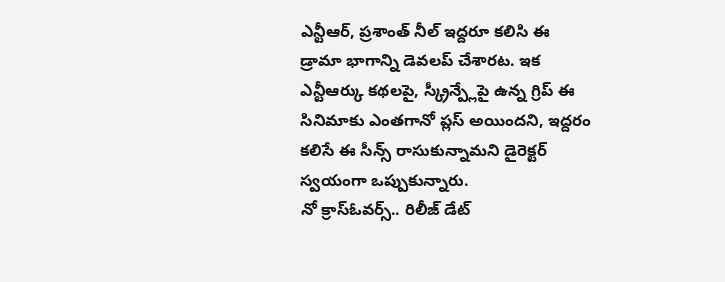ఎన్టీఆర్, ప్రశాంత్ నీల్ ఇద్దరూ కలిసి ఈ డ్రామా భాగాన్ని డెవలప్ చేశారట. ఇక ఎన్టీఆర్కు కథలపై, స్క్రీన్ప్లేపై ఉన్న గ్రిప్ ఈ సినిమాకు ఎంతగానో ప్లస్ అయిందని, ఇద్దరం కలిసే ఈ సీన్స్ రాసుకున్నామని డైరెక్టర్ స్వయంగా ఒప్పుకున్నారు.
నో క్రాస్ఓవర్స్.. రిలీజ్ డేట్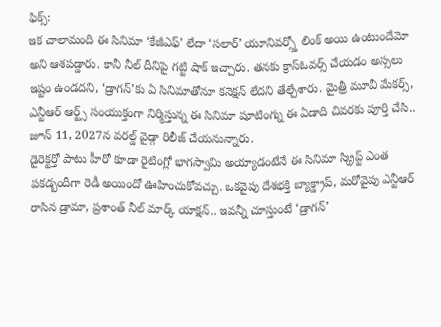ఫిక్స్:
ఇక చాలామంది ఈ సినిమా ‘కేజీఎఫ్’ లేదా ‘సలార్’ యూనివర్స్తో లింక్ అయి ఉంటుందేమో అని ఆశపడ్డారు. కానీ నీల్ దీనిపై గట్టి షాక్ ఇచ్చారు. తనకు క్రాస్ఓవర్స్ చేయడం అస్సలు ఇష్టం ఉండదని, ‘డ్రాగన్’కు ఏ సినిమాతోనూ కనెక్షన్ లేదని తేల్చేశారు. మైత్రీ మూవీ మేకర్స్, ఎన్టీఆర్ ఆర్ట్స్ సంయుక్తంగా నిర్మిస్తున్న ఈ సినిమా షూటింగ్ను ఈ ఏడాది చివరకు పూర్తి చేసి.. జూన్ 11, 2027న వరల్డ్ వైడ్గా రిలీజ్ చేయనున్నారు.
డైరెక్టర్తో పాటు హీరో కూడా రైటింగ్లో భాగస్వామి అయ్యాడంటేనే ఈ సినిమా స్క్రిప్ట్ ఎంత పకడ్బందీగా రెడీ అయిందో ఊహించుకోవచ్చు. ఒకవైపు దేశభక్తి బ్యాక్డ్రాప్, మరోవైపు ఎన్టీఆర్ రాసిన డ్రామా, ప్రశాంత్ నీల్ మార్క్ యాక్షన్.. ఇవన్నీ చూస్తుంటే ‘డ్రాగన్’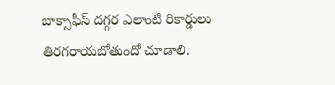బాక్సాఫీస్ దగ్గర ఎలాంటి రికార్డులు తిరగరాయబోతుందో చూడాలి.